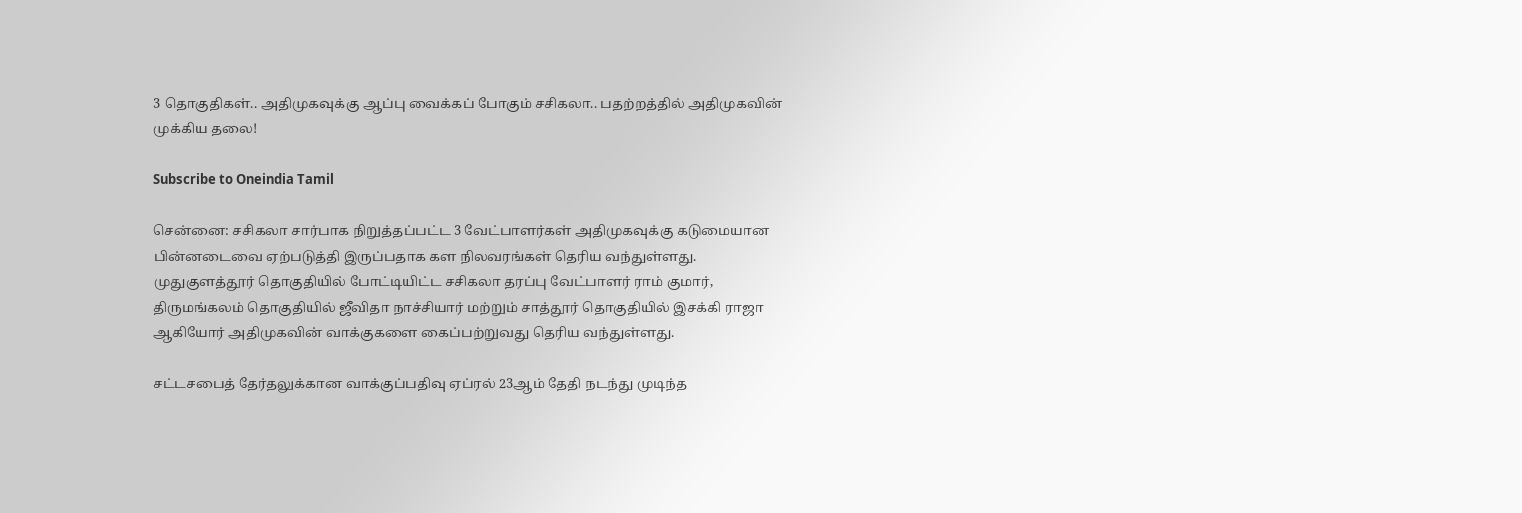3 தொகுதிகள்.. அதிமுகவுக்கு ஆப்பு வைக்கப் போகும் சசிகலா.. பதற்றத்தில் அதிமுகவின் முக்கிய தலை!

Subscribe to Oneindia Tamil

சென்னை: சசிகலா சார்பாக நிறுத்தப்பட்ட 3 வேட்பாளர்கள் அதிமுகவுக்கு கடுமையான பின்னடைவை ஏற்படுத்தி இருப்பதாக கள நிலவரங்கள் தெரிய வந்துள்ளது. முதுகுளத்தூர் தொகுதியில் போட்டியிட்ட சசிகலா தரப்பு வேட்பாளர் ராம் குமார், திருமங்கலம் தொகுதியில் ஜீவிதா நாச்சியார் மற்றும் சாத்தூர் தொகுதியில் இசக்கி ராஜா ஆகியோர் அதிமுகவின் வாக்குகளை கைப்பற்றுவது தெரிய வந்துள்ளது.

சட்டசபைத் தேர்தலுக்கான வாக்குப்பதிவு ஏப்ரல் 23ஆம் தேதி நடந்து முடிந்த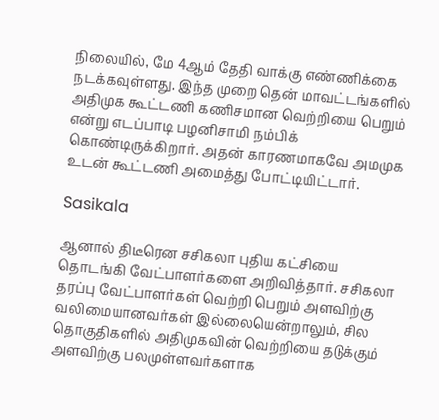நிலையில், மே 4ஆம் தேதி வாக்கு எண்ணிக்கை நடக்கவுள்ளது. இந்த முறை தென் மாவட்டங்களில் அதிமுக கூட்டணி கணிசமான வெற்றியை பெறும் என்று எடப்பாடி பழனிசாமி நம்பிக் கொண்டிருக்கிறார். அதன் காரணமாகவே அமமுக உடன் கூட்டணி அமைத்து போட்டியிட்டார்.

Sasikala

ஆனால் திடீரென சசிகலா புதிய கட்சியை தொடங்கி வேட்பாளர்களை அறிவித்தார். சசிகலா தரப்பு வேட்பாளர்கள் வெற்றி பெறும் அளவிற்கு வலிமையானவர்கள் இல்லையென்றாலும், சில தொகுதிகளில் அதிமுகவின் வெற்றியை தடுக்கும் அளவிற்கு பலமுள்ளவர்களாக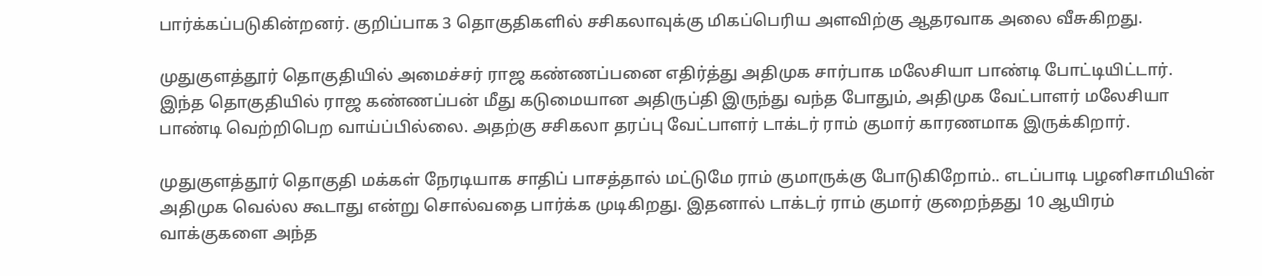பார்க்கப்படுகின்றனர். குறிப்பாக 3 தொகுதிகளில் சசிகலாவுக்கு மிகப்பெரிய அளவிற்கு ஆதரவாக அலை வீசுகிறது.

முதுகுளத்தூர் தொகுதியில் அமைச்சர் ராஜ கண்ணப்பனை எதிர்த்து அதிமுக சார்பாக மலேசியா பாண்டி போட்டியிட்டார். இந்த தொகுதியில் ராஜ கண்ணப்பன் மீது கடுமையான அதிருப்தி இருந்து வந்த போதும், அதிமுக வேட்பாளர் மலேசியா பாண்டி வெற்றிபெற வாய்ப்பில்லை. அதற்கு சசிகலா தரப்பு வேட்பாளர் டாக்டர் ராம் குமார் காரணமாக இருக்கிறார்.

முதுகுளத்தூர் தொகுதி மக்கள் நேரடியாக சாதிப் பாசத்தால் மட்டுமே ராம் குமாருக்கு போடுகிறோம்.. எடப்பாடி பழனிசாமியின் அதிமுக வெல்ல கூடாது என்று சொல்வதை பார்க்க முடிகிறது. இதனால் டாக்டர் ராம் குமார் குறைந்தது 10 ஆயிரம் வாக்குகளை அந்த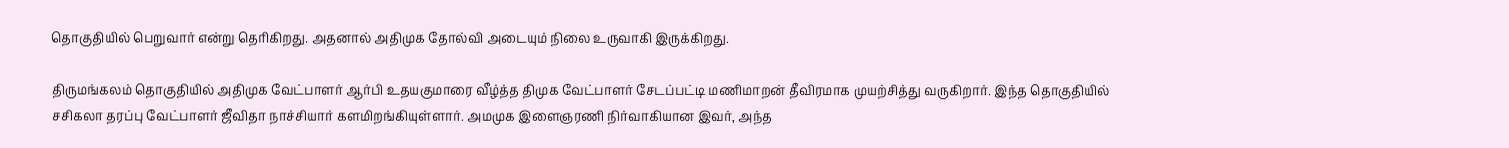தொகுதியில் பெறுவார் என்று தெரிகிறது. அதனால் அதிமுக தோல்வி அடையும் நிலை உருவாகி இருக்கிறது.

திருமங்கலம் தொகுதியில் அதிமுக வேட்பாளர் ஆர்பி உதயகுமாரை வீழ்த்த திமுக வேட்பாளர் சேடப்பட்டி மணிமாறன் தீவிரமாக முயற்சித்து வருகிறார். இந்த தொகுதியில் சசிகலா தரப்பு வேட்பாளர் ஜீவிதா நாச்சியார் களமிறங்கியுள்ளார். அமமுக இளைஞரணி நிர்வாகியான இவர், அந்த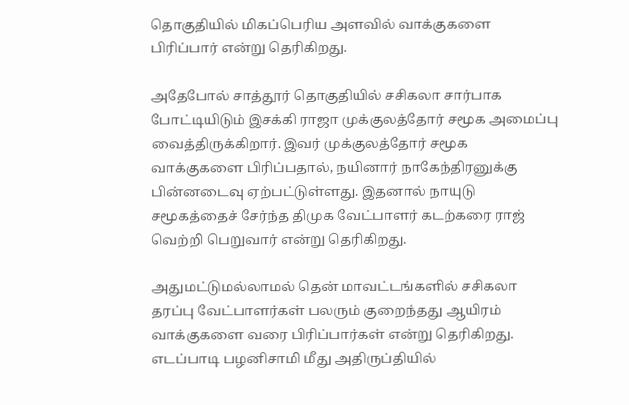தொகுதியில் மிகப்பெரிய அளவில் வாக்குகளை பிரிப்பார் என்று தெரிகிறது.

அதேபோல் சாத்தூர் தொகுதியில் சசிகலா சார்பாக போட்டியிடும் இசக்கி ராஜா முக்குலத்தோர் சமூக அமைப்பு வைத்திருக்கிறார். இவர் முக்குலத்தோர் சமூக வாக்குகளை பிரிப்பதால், நயினார் நாகேந்திரனுக்கு பின்னடைவு ஏற்பட்டுள்ளது. இதனால் நாயுடு சமூகத்தைச் சேர்ந்த திமுக வேட்பாளர் கடற்கரை ராஜ் வெற்றி பெறுவார் என்று தெரிகிறது.

அதுமட்டுமல்லாமல் தென் மாவட்டங்களில் சசிகலா தரப்பு வேட்பாளர்கள் பலரும் குறைந்தது ஆயிரம் வாக்குகளை வரை பிரிப்பார்கள் என்று தெரிகிறது. எடப்பாடி பழனிசாமி மீது அதிருப்தியில்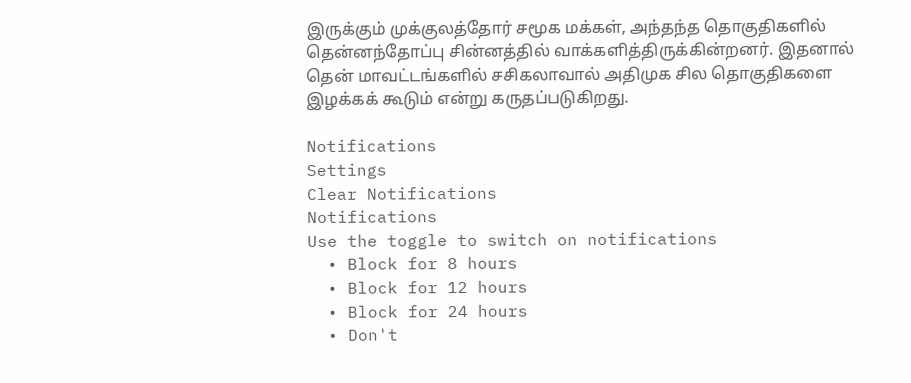இருக்கும் முக்குலத்தோர் சமூக மக்கள், அந்தந்த தொகுதிகளில் தென்னந்தோப்பு சின்னத்தில் வாக்களித்திருக்கின்றனர். இதனால் தென் மாவட்டங்களில் சசிகலாவால் அதிமுக சில தொகுதிகளை இழக்கக் கூடும் என்று கருதப்படுகிறது.

Notifications
Settings
Clear Notifications
Notifications
Use the toggle to switch on notifications
  • Block for 8 hours
  • Block for 12 hours
  • Block for 24 hours
  • Don't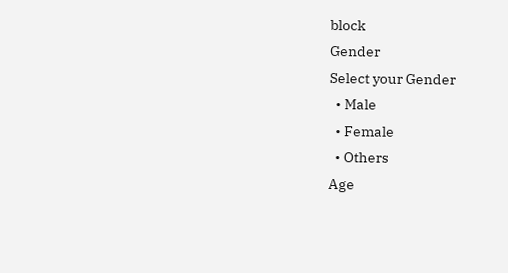block
Gender
Select your Gender
  • Male
  • Female
  • Others
Age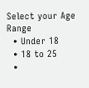Select your Age Range
  • Under 18
  • 18 to 25
  •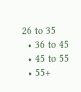26 to 35
  • 36 to 45
  • 45 to 55
  • 55+